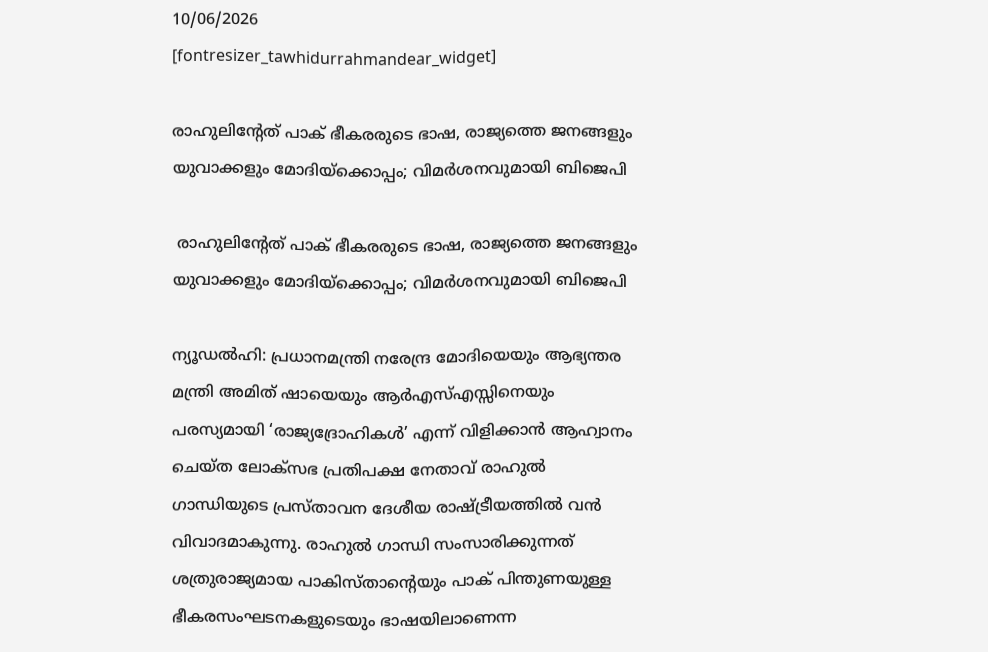10/06/2026
[fontresizer_tawhidurrahmandear_widget]

രാഹുലിന്റേത് പാക് ഭീകരരുടെ ഭാഷ, രാജ്യത്തെ ജനങ്ങളും യുവാക്കളും മോദിയ്ക്കൊപ്പം; വിമർശനവുമായി ബിജെപി

 രാഹുലിന്റേത് പാക് ഭീകരരുടെ ഭാഷ, രാജ്യത്തെ ജനങ്ങളും യുവാക്കളും മോദിയ്ക്കൊപ്പം; വിമർശനവുമായി ബിജെപി

ന്യൂഡൽഹി: പ്രധാനമന്ത്രി നരേന്ദ്ര മോദിയെയും ആഭ്യന്തര മന്ത്രി അമിത് ഷായെയും ആർഎസ്എസ്സിനെയും പരസ്യമായി ‘രാജ്യദ്രോഹികൾ’ എന്ന് വിളിക്കാൻ ആഹ്വാനം ചെയ്ത ലോക്‌സഭ പ്രതിപക്ഷ നേതാവ് രാഹുൽ ഗാന്ധിയുടെ പ്രസ്താവന ദേശീയ രാഷ്ട്രീയത്തിൽ വൻ വിവാദമാകുന്നു. രാഹുൽ ഗാന്ധി സംസാരിക്കുന്നത് ശത്രുരാജ്യമായ പാകിസ്താന്റെയും പാക് പിന്തുണയുള്ള ഭീകരസംഘടനകളുടെയും ഭാഷയിലാണെന്ന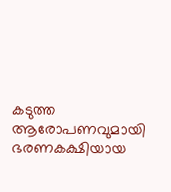കടുത്ത ആരോപണവുമായി ഭരണകക്ഷിയായ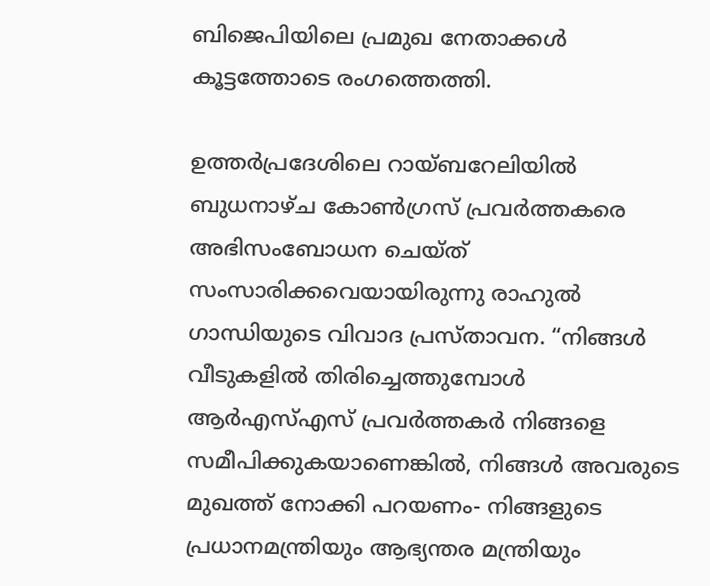ബിജെപിയിലെ പ്രമുഖ നേതാക്കൾ കൂട്ടത്തോടെ രംഗത്തെത്തി.

ഉത്തർപ്രദേശിലെ റായ്ബറേലിയിൽ ബുധനാഴ്ച കോൺഗ്രസ് പ്രവർത്തകരെ അഭിസംബോധന ചെയ്ത് സംസാരിക്കവെയായിരുന്നു രാഹുൽ ഗാന്ധിയുടെ വിവാദ പ്രസ്താവന. “നിങ്ങൾ വീടുകളിൽ തിരിച്ചെത്തുമ്പോൾ ആർഎസ്എസ് പ്രവർത്തകർ നിങ്ങളെ സമീപിക്കുകയാണെങ്കിൽ, നിങ്ങൾ അവരുടെ മുഖത്ത് നോക്കി പറയണം- നിങ്ങളുടെ പ്രധാനമന്ത്രിയും ആഭ്യന്തര മന്ത്രിയും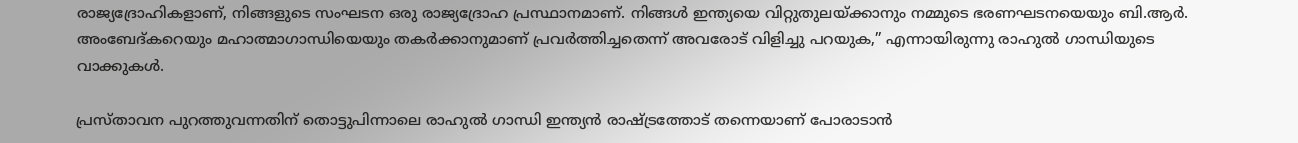രാജ്യദ്രോഹികളാണ്, നിങ്ങളുടെ സംഘടന ഒരു രാജ്യദ്രോഹ പ്രസ്ഥാനമാണ്. നിങ്ങൾ ഇന്ത്യയെ വിറ്റുതുലയ്ക്കാനും നമ്മുടെ ഭരണഘടനയെയും ബി.ആർ. അംബേദ്‌കറെയും മഹാത്മാഗാന്ധിയെയും തകർക്കാനുമാണ് പ്രവർത്തിച്ചതെന്ന് അവരോട് വിളിച്ചു പറയുക,” എന്നായിരുന്നു രാഹുൽ ഗാന്ധിയുടെ വാക്കുകൾ.

പ്രസ്താവന പുറത്തുവന്നതിന് തൊട്ടുപിന്നാലെ രാഹുൽ ഗാന്ധി ഇന്ത്യൻ രാഷ്ട്രത്തോട് തന്നെയാണ് പോരാടാൻ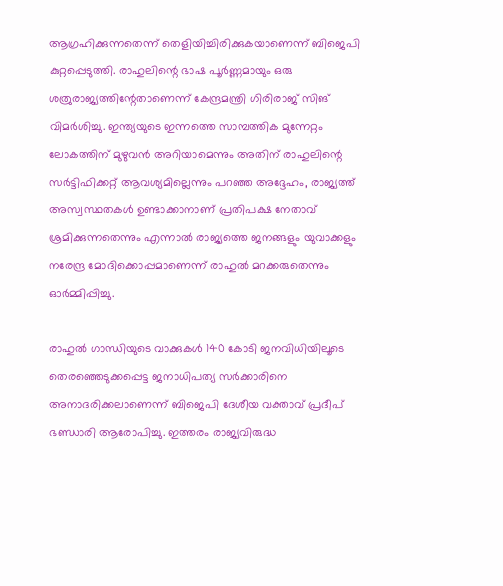ആഗ്രഹിക്കുന്നതെന്ന് തെളിയിച്ചിരിക്കുകയാണെന്ന് ബിജെപി കുറ്റപ്പെടുത്തി. രാഹുലിന്റെ ഭാഷ പൂർണ്ണമായും ഒരു ശത്രുരാജ്യത്തിന്റേതാണെന്ന് കേന്ദ്രമന്ത്രി ഗിരിരാജ് സിങ് വിമർശിച്ചു. ഇന്ത്യയുടെ ഇന്നത്തെ സാമ്പത്തിക മുന്നേറ്റം ലോകത്തിന് മുഴുവൻ അറിയാമെന്നും അതിന് രാഹുലിന്റെ സർട്ടിഫിക്കറ്റ് ആവശ്യമില്ലെന്നും പറഞ്ഞ അദ്ദേഹം, രാജ്യത്ത് അസ്വസ്ഥതകൾ ഉണ്ടാക്കാനാണ് പ്രതിപക്ഷ നേതാവ് ശ്രമിക്കുന്നതെന്നും എന്നാൽ രാജ്യത്തെ ജനങ്ങളും യുവാക്കളും നരേന്ദ്ര മോദിക്കൊപ്പമാണെന്ന് രാഹുൽ മറക്കരുതെന്നും ഓർമ്മിപ്പിച്ചു.

രാഹുൽ ഗാന്ധിയുടെ വാക്കുകൾ 140 കോടി ജനവിധിയിലൂടെ തെരഞ്ഞെടുക്കപ്പെട്ട ജനാധിപത്യ സർക്കാരിനെ അനാദരിക്കലാണെന്ന് ബിജെപി ദേശീയ വക്താവ് പ്രദീപ് ഭണ്ഡാരി ആരോപിച്ചു. ഇത്തരം രാജ്യവിരുദ്ധ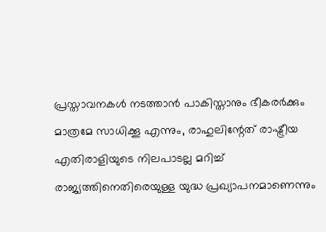പ്രസ്താവനകൾ നടത്താൻ പാകിസ്താനും ഭീകരർക്കും മാത്രമേ സാധിക്കൂ എന്നും, രാഹുലിന്റേത് രാഷ്ട്രീയ എതിരാളിയുടെ നിലപാടല്ല മറിച്ച് രാജ്യത്തിനെതിരെയുള്ള യുദ്ധ പ്രഖ്യാപനമാണെന്നും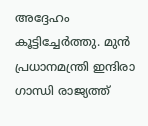അദ്ദേഹം കൂട്ടിച്ചേർത്തു. മുൻ പ്രധാനമന്ത്രി ഇന്ദിരാ ഗാന്ധി രാജ്യത്ത്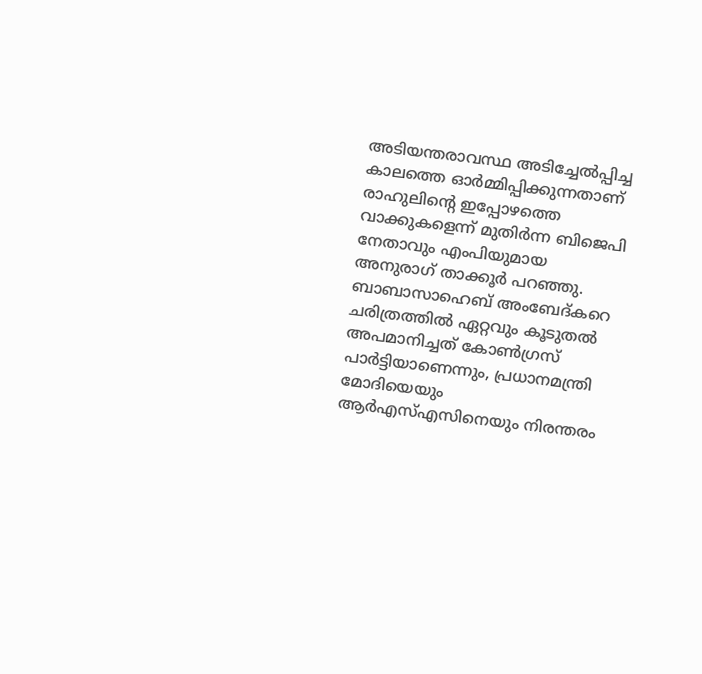അടിയന്തരാവസ്ഥ അടിച്ചേൽപ്പിച്ച കാലത്തെ ഓർമ്മിപ്പിക്കുന്നതാണ് രാഹുലിന്റെ ഇപ്പോഴത്തെ വാക്കുകളെന്ന് മുതിർന്ന ബിജെപി നേതാവും എംപിയുമായ അനുരാഗ് താക്കൂർ പറഞ്ഞു. ബാബാസാഹെബ് അംബേദ്കറെ ചരിത്രത്തിൽ ഏറ്റവും കൂടുതൽ അപമാനിച്ചത് കോൺഗ്രസ് പാർട്ടിയാണെന്നും, പ്രധാനമന്ത്രി മോദിയെയും ആർഎസ്എസിനെയും നിരന്തരം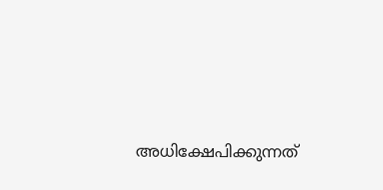അധിക്ഷേപിക്കുന്നത്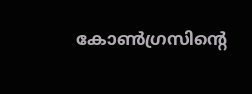കോൺഗ്രസിന്റെ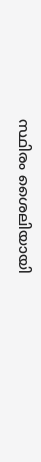സ്ഥിരം ശൈലിയായി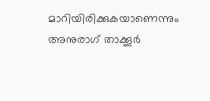മാറിയിരിക്കുകയാണെന്നും അനുരാഗ് താക്കൂർ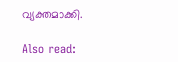വ്യക്തമാക്കി.

Also read: